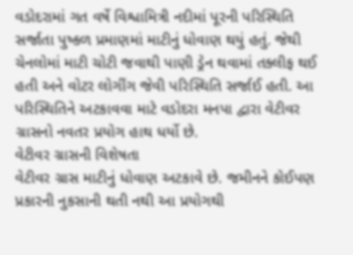વડોદરામાં ગત વર્ષે વિશ્વામિત્રી નદીમાં પૂરની પરિસ્થિતિ સર્જાતા પુષ્કળ પ્રમાણમાં માટીનું ધોવાણ થયું હતું. જેથી ચેનલોમાં માટી ચોટી જવાથી પાણી ડ્રેન થવામાં તક્લીફ થઈ હતી અને વોટર લોગીંગ જેવી પરિસ્થિતિ સર્જાઈ હતી. આ પરિસ્થિતિને અટકાવવા માટે વડોદરા મનપા દ્વારા વેટીવર ગ્રાસનો નવતર પ્રયોગ હાથ ધર્યો છે.
વેટીવર ગ્રાસની વિશેષતા
વેટીવર ગ્રાસ માટીનું ધોવાણ અટકાવે છે. જમીનને કોઈપણ પ્રકારની નુકસાની થતી નથી આ પ્રયોગથી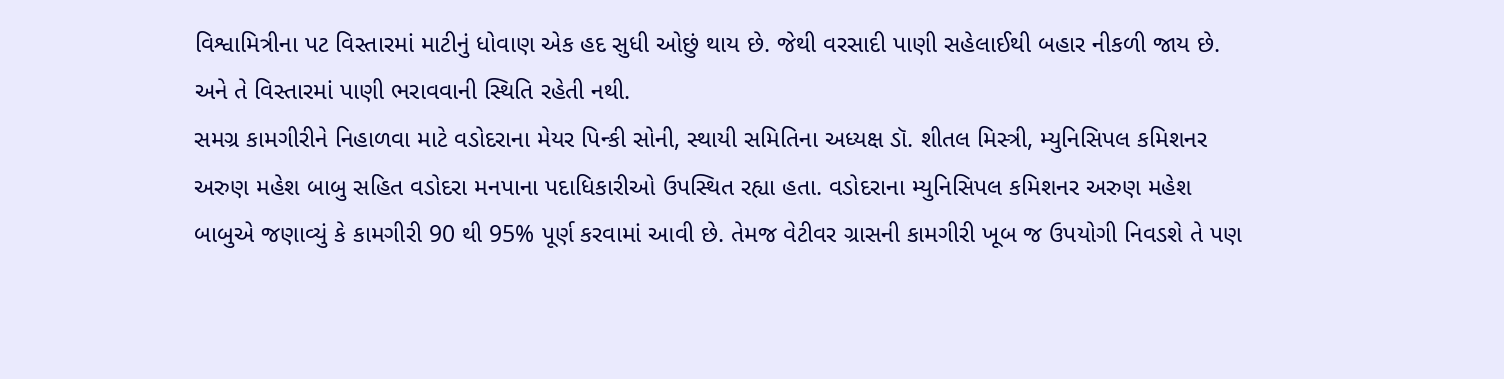વિશ્વામિત્રીના પટ વિસ્તારમાં માટીનું ધોવાણ એક હદ સુધી ઓછું થાય છે. જેથી વરસાદી પાણી સહેલાઈથી બહાર નીકળી જાય છે. અને તે વિસ્તારમાં પાણી ભરાવવાની સ્થિતિ રહેતી નથી.
સમગ્ર કામગીરીને નિહાળવા માટે વડોદરાના મેયર પિન્કી સોની, સ્થાયી સમિતિના અધ્યક્ષ ડૉ. શીતલ મિસ્ત્રી, મ્યુનિસિપલ કમિશનર અરુણ મહેશ બાબુ સહિત વડોદરા મનપાના પદાધિકારીઓ ઉપસ્થિત રહ્યા હતા. વડોદરાના મ્યુનિસિપલ કમિશનર અરુણ મહેશ બાબુએ જણાવ્યું કે કામગીરી 90 થી 95% પૂર્ણ કરવામાં આવી છે. તેમજ વેટીવર ગ્રાસની કામગીરી ખૂબ જ ઉપયોગી નિવડશે તે પણ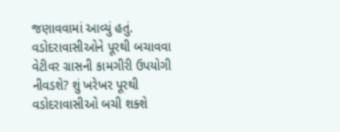જણાવવામાં આવ્યું હતું.
વડોદરાવાસીઓને પૂરથી બચાવવા વેટીવર ગ્રાસની કામગીરી ઉપયોગી નીવડશે? શું ખરેખર પૂરથી વડોદરાવાસીઓ બચી શક્શે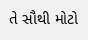તે સૌથી મોટો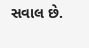સવાલ છે.